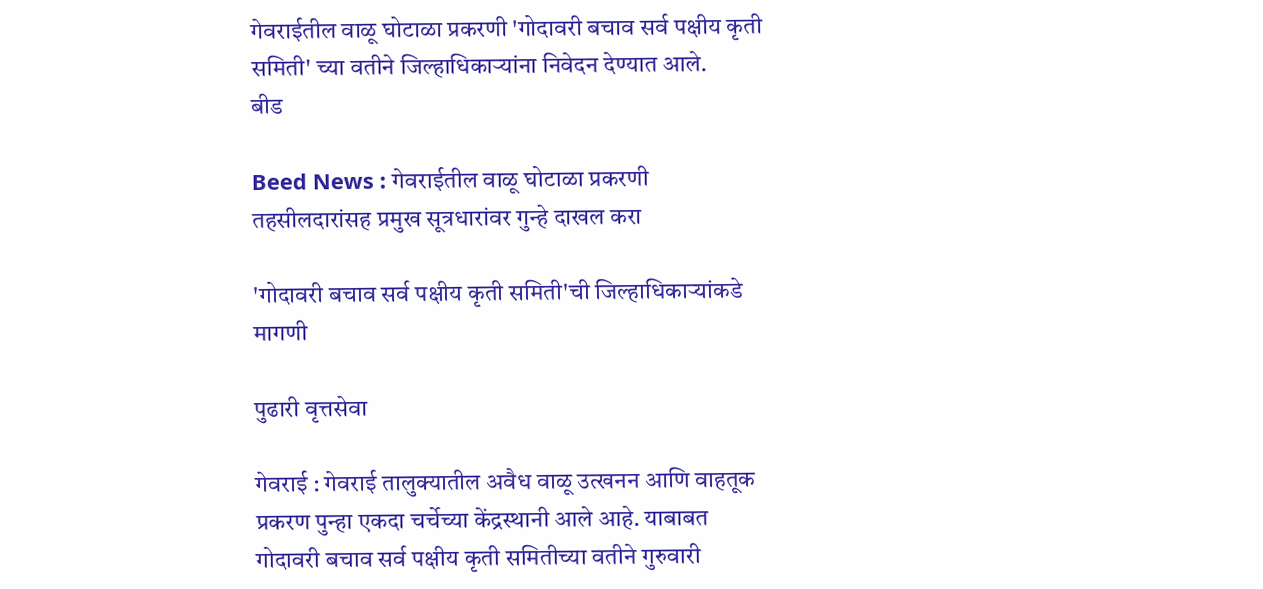गेवराईतील वाळू घोटाळा प्रकरणी 'गोदावरी बचाव सर्व पक्षीय कृती समिती' च्या वतीने जिल्हाधिकाऱ्यांना निवेदन देण्यात आले.
बीड

Beed News : गेवराईतील वाळू घोटाळा प्रकरणी तहसीलदारांसह प्रमुख सूत्रधारांवर गुन्हे दाखल करा

'गोदावरी बचाव सर्व पक्षीय कृती समिती'ची जिल्हाधिकाऱ्यांकडे मागणी

पुढारी वृत्तसेवा

गेवराई : गेवराई तालुक्यातील अवैध वाळू उत्खनन आणि वाहतूक प्रकरण पुन्हा एकदा चर्चेच्या केंद्रस्थानी आले आहे. याबाबत गोदावरी बचाव सर्व पक्षीय कृती समितीच्या वतीने गुरुवारी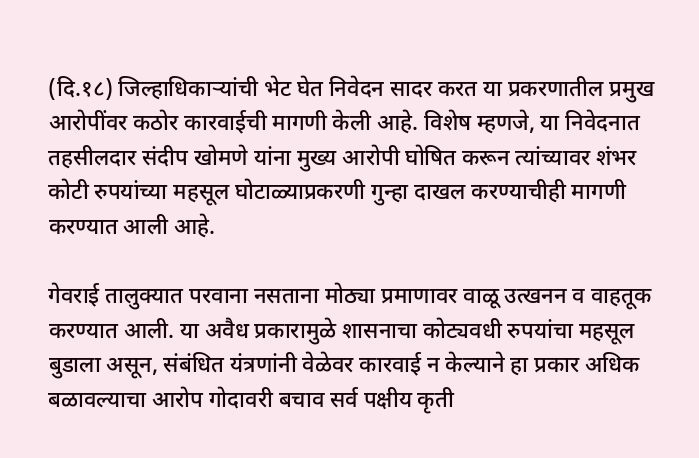(दि.१८) जिल्हाधिकाऱ्यांची भेट घेत निवेदन सादर करत या प्रकरणातील प्रमुख आरोपींवर कठोर कारवाईची मागणी केली आहे. विशेष म्हणजे, या निवेदनात तहसीलदार संदीप खोमणे यांना मुख्य आरोपी घोषित करून त्यांच्यावर शंभर कोटी रुपयांच्या महसूल घोटाळ्याप्रकरणी गुन्हा दाखल करण्याचीही मागणी करण्यात आली आहे.

गेवराई तालुक्यात परवाना नसताना मोठ्या प्रमाणावर वाळू उत्खनन व वाहतूक करण्यात आली. या अवैध प्रकारामुळे शासनाचा कोट्यवधी रुपयांचा महसूल बुडाला असून, संबंधित यंत्रणांनी वेळेवर कारवाई न केल्याने हा प्रकार अधिक बळावल्याचा आरोप गोदावरी बचाव सर्व पक्षीय कृती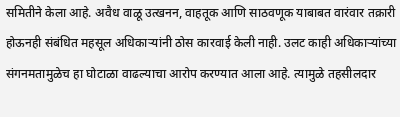समितीने केला आहे. अवैध वाळू उत्खनन, वाहतूक आणि साठवणूक याबाबत वारंवार तक्रारी होऊनही संबंधित महसूल अधिकाऱ्यांनी ठोस कारवाई केली नाही. उलट काही अधिकाऱ्यांच्या संगनमतामुळेच हा घोटाळा वाढल्याचा आरोप करण्यात आला आहे. त्यामुळे तहसीलदार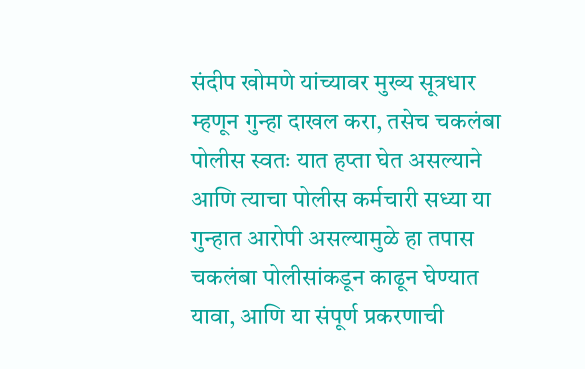संदीप खोमणे यांच्यावर मुख्य सूत्रधार म्हणून गुन्हा दाखल करा, तसेच चकलंबा पोलीस स्वतः यात हप्ता घेत असल्याने आणि त्याचा पोलीस कर्मचारी सध्या या गुन्हात आरोपी असल्यामुळे हा तपास चकलंबा पोलीसांकडून काढून घेण्यात यावा, आणि या संपूर्ण प्रकरणाची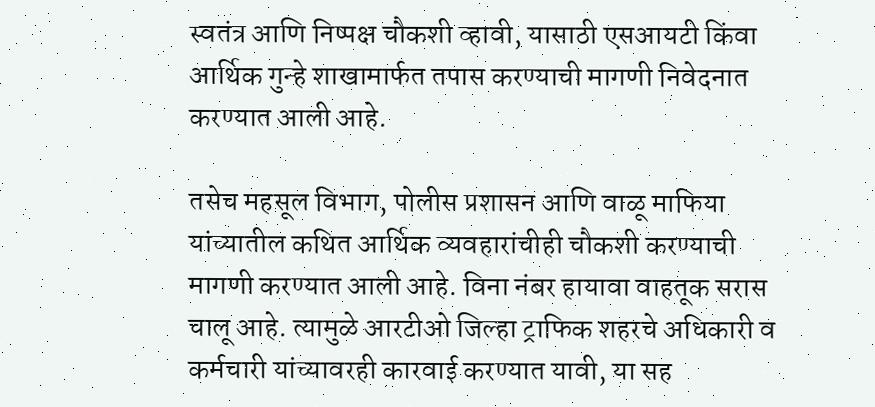स्वतंत्र आणि निष्पक्ष चौकशी व्हावी, यासाठी एसआयटी किंवा आर्थिक गुन्हे शाखामार्फत तपास करण्याची मागणी निवेदनात करण्यात आली आहे.

तसेच महसूल विभाग, पोलीस प्रशासन आणि वाळू माफिया यांच्यातील कथित आर्थिक व्यवहारांचीही चौकशी करण्याची मागणी करण्यात आली आहे. विना नंबर हायावा वाहतूक सरास चालू आहे. त्यामुळे आरटीओ जिल्हा ट्राफिक शहरचे अधिकारी व कर्मचारी यांच्यावरही कारवाई करण्यात यावी, या सह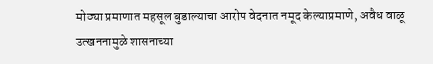मोठ्या प्रमाणात महसूल बुडाल्याचा आरोप वेदनात नमूद केल्याप्रमाणे, अवैध वाळू उत्खननामुळे शासनाच्या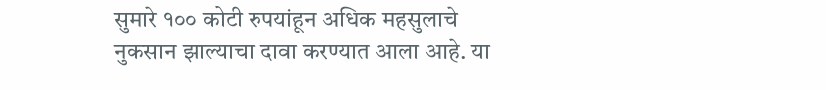सुमारे १०० कोटी रुपयांहून अधिक महसुलाचे नुकसान झाल्याचा दावा करण्यात आला आहे. या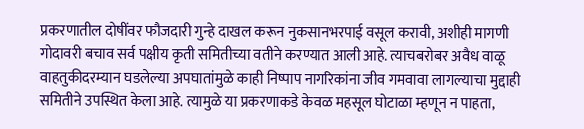प्रकरणातील दोषींवर फौजदारी गुन्हे दाखल करून नुकसानभरपाई वसूल करावी, अशीही मागणी गोदावरी बचाव सर्व पक्षीय कृती समितीच्या वतीने करण्यात आली आहे. त्याचबरोबर अवैध वाळू वाहतुकीदरम्यान घडलेल्या अपघातांमुळे काही निष्पाप नागरिकांना जीव गमवावा लागल्याचा मुद्दाही समितीने उपस्थित केला आहे. त्यामुळे या प्रकरणाकडे केवळ महसूल घोटाळा म्हणून न पाहता,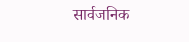सार्वजनिक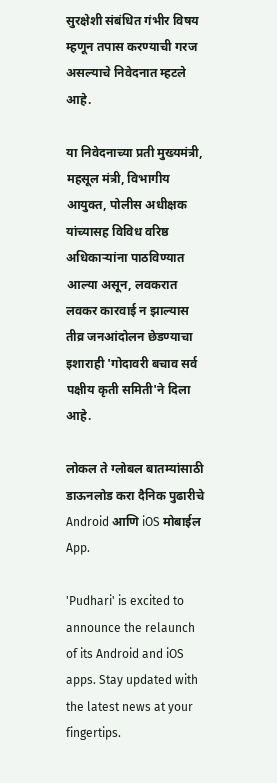सुरक्षेशी संबंधित गंभीर विषय म्हणून तपास करण्याची गरज असल्याचे निवेदनात म्हटले आहे.

या निवेदनाच्या प्रती मुख्यमंत्री, महसूल मंत्री, विभागीय आयुक्त, पोलीस अधीक्षक यांच्यासह विविध वरिष्ठ अधिकाऱ्यांना पाठविण्यात आल्या असून, लवकरात लवकर कारवाई न झाल्यास तीव्र जनआंदोलन छेडण्याचा इशाराही 'गोदावरी बचाव सर्व पक्षीय कृती समिती'ने दिला आहे.

लोकल ते ग्लोबल बातम्यांसाठी डाऊनलोड करा दैनिक पुढारीचे Android आणि iOS मोबाईल App.

'Pudhari' is excited to announce the relaunch of its Android and iOS apps. Stay updated with the latest news at your fingertips.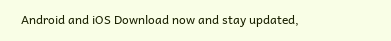Android and iOS Download now and stay updated,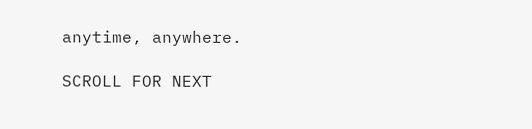anytime, anywhere.

SCROLL FOR NEXT